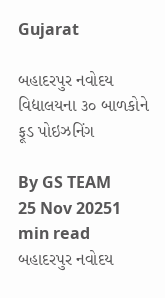Gujarat

બહાદરપુર નવોદય વિદ્યાલયના ૩૦ બાળકોને ફૂડ પોઇઝનિંગ

By GS TEAM
25 Nov 20251 min read
બહાદરપુર નવોદય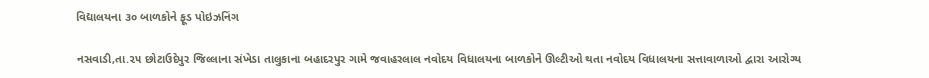વિદ્યાલયના ૩૦ બાળકોને ફૂડ પોઇઝનિંગ

નસવાડી,તા.૨૫ છોટાઉદેપુર જિલ્લાના સંખેડા તાલુકાના બહાદરપુર ગામે જવાહરલાલ નવોદય વિધાલયના બાળકોને ઊલ્ટીઓ થતા નવોદય વિધાલયના સત્તાવાળાઓ દ્વારા આરોગ્ય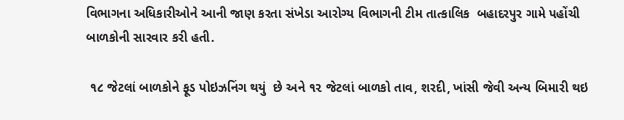વિભાગના અધિકારીઓને આની જાણ કરતા સંખેડા આરોગ્ય વિભાગની ટીમ તાત્કાલિક  બહાદરપુર ગામે પહોંચી   બાળકોની સારવાર કરી હતી.

 ૧૮ જેટલાં બાળકોને ફૂડ પોઇઝનિંગ થયું  છે અને ૧૨ જેટલાં બાળકો તાવ, શરદી, ખાંસી જેવી અન્ય બિમારી થઇ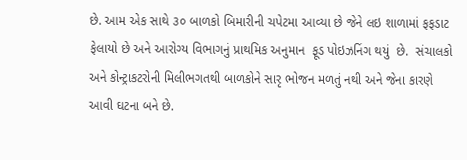છે. આમ એક સાથે ૩૦ બાળકો બિમારીની ચપેટમા આવ્યા છે જેને લઇ શાળામાં ફફડાટ ફેલાયો છે અને આરોગ્ય વિભાગનું પ્રાથમિક અનુમાન  ફૂડ પોઇઝનિંગ થયું  છે.  સંચાલકો અને કોન્ટ્રાકટરોની મિલીભગતથી બાળકોને સારૃ ભોજન મળતું નથી અને જેના કારણે આવી ઘટના બને છે.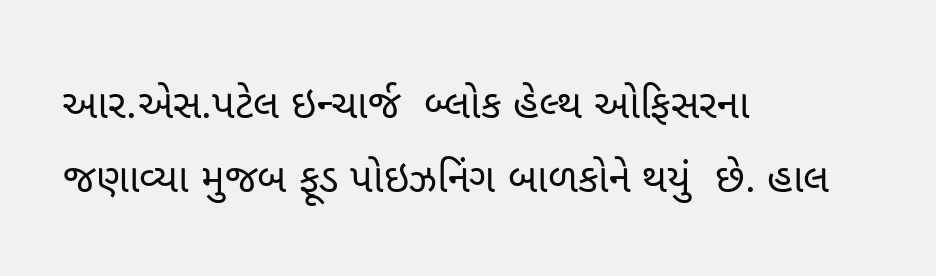આર.એસ.પટેલ ઇન્ચાર્જ  બ્લોક હેલ્થ ઓફિસરના જણાવ્યા મુજબ ફૂડ પોઇઝનિંગ બાળકોને થયું  છે. હાલ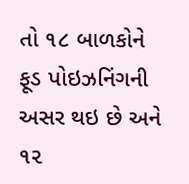તો ૧૮ બાળકોને ફૂડ પોઇઝનિંગની અસર થઇ છે અને ૧૨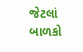જેટલાં બાળકો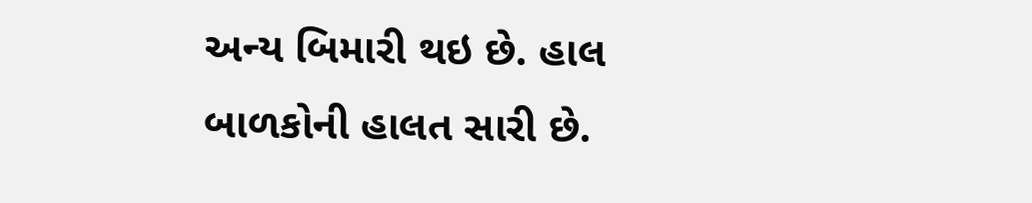અન્ય બિમારી થઇ છે. હાલ બાળકોની હાલત સારી છે.